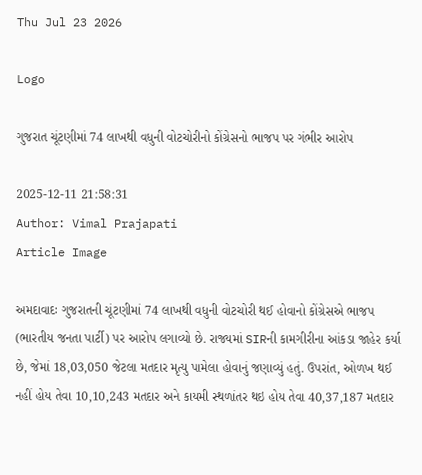Thu Jul 23 2026

Logo

ગુજરાત ચૂંટણીમાં 74 લાખથી વધુની વોટચોરીનો કોંગ્રેસનો ભાજપ પર ગંભીર આરોપ

2025-12-11 21:58:31
Author: Vimal Prajapati
Article Image

અમદાવાદઃ ગુજરાતની ચૂંટણીમાં 74 લાખથી વધુની વોટચોરી થઈ હોવાનો કોંગ્રેસએ ભાજપ (ભારતીય જનતા પાર્ટી) પર આરોપ લગાવ્યો છે. રાજ્યમાં SIRની કામગીરીના આંકડા જાહેર કર્યા છે, જેમાં 18,03,050 જેટલા મતદાર મૃત્યુ પામેલા હોવાનું જણાવ્યું હતું. ઉપરાંત, ઓળખ થઈ નહીં હોય તેવા 10,10,243 મતદાર અને કાયમી સ્થળાંતર થઇ હોય તેવા 40,37,187 મતદાર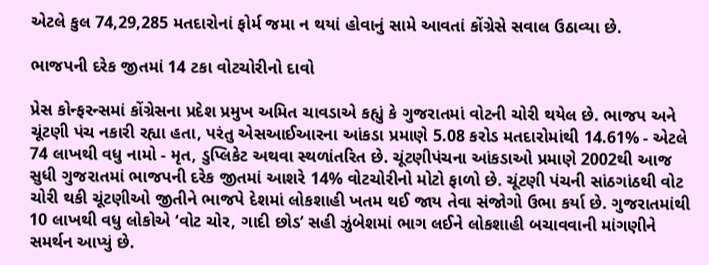એટલે કુલ 74,29,285 મતદારોનાં ફોર્મ જમા ન થયાં હોવાનું સામે આવતાં કોંગ્રેસે સવાલ ઉઠાવ્યા છે.

ભાજપની દરેક જીતમાં 14 ટકા વોટચોરીનો દાવો

પ્રેસ કોન્ફરન્સમાં કોંગ્રેસના પ્રદેશ પ્રમુખ અમિત ચાવડાએ કહ્યું કે ગુજરાતમાં વોટની ચોરી થયેલ છે. ભાજપ અને ચૂંટણી પંચ નકારી રહ્યા હતા, પરંતુ એસઆઈઆરના આંકડા પ્રમાણે 5.08 કરોડ મતદારોમાંથી 14.61% - એટલે 74 લાખથી વધુ નામો - મૃત, ડુપ્લિકેટ અથવા સ્થળાંતરિત છે. ચૂંટણીપંચના આંકડાઓ પ્રમાણે 2002થી આજ સુધી ગુજરાતમાં ભાજપની દરેક જીતમાં આશરે 14% વોટચોરીનો મોટો ફાળો છે. ચૂંટણી પંચની સાંઠગાંઠથી વોટ ચોરી થકી ચૂંટણીઓ જીતીને ભાજપે દેશમાં લોકશાહી ખતમ થઈ જાય તેવા સંજોગો ઉભા કર્યા છે. ગુજરાતમાંથી 10 લાખથી વધુ લોકોએ ‘વોટ ચોર, ગાદી છોડ’ સહી ઝુંબેશમાં ભાગ લઈને લોકશાહી બચાવવાની માંગણીને સમર્થન આપ્યું છે.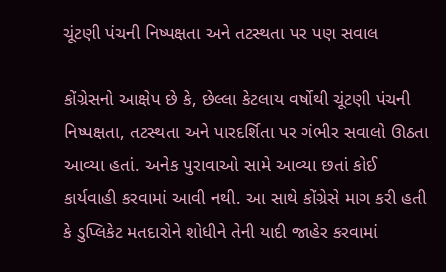ચૂંટણી પંચની નિષ્પક્ષતા અને તટસ્થતા પર પણ સવાલ

કોંગ્રેસનો આક્ષેપ છે કે, છેલ્લા કેટલાય વર્ષોથી ચૂંટણી પંચની નિષ્પક્ષતા, તટસ્થતા અને પારદર્શિતા પર ગંભીર સવાલો ઊઠતા આવ્યા હતાં. અનેક પુરાવાઓ સામે આવ્યા છતાં કોઈ કાર્યવાહી કરવામાં આવી નથી. આ સાથે કોંગ્રેસે માગ કરી હતી કે ડુપ્લિકેટ મતદારોને શોધીને તેની યાદી જાહેર કરવામાં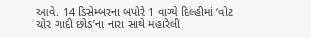આવે. 14 ડિસેમ્બરના બપોરે 1 વાગ્યે દિલ્હીમાં ‘વોટ ચોર ગાદી છોડ’ના નારા સાથે મહારેલી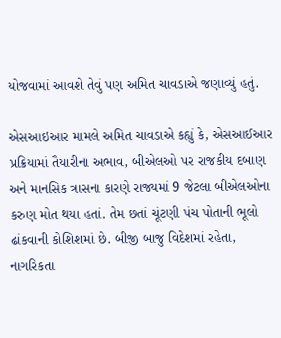યોજવામાં આવશે તેવું પણ અમિત ચાવડાએ જણાવ્યું હતું.

એસઆઇઆર મામલે અમિત ચાવડાએ કહ્યું કે, એસઆઈઆર પ્રક્રિયામાં તૈયારીના અભાવ, બીએલઓ પર રાજકીય દબાણ અને માનસિક ત્રાસના કારણે રાજ્યમાં 9 જેટલા બીએલઓના કરુણ મોત થયા હતાં. તેમ છતાં ચૂંટણી પંચ પોતાની ભૂલો ઢાંકવાની કોશિશમાં છે. બીજી બાજુ વિદેશમાં રહેતા, નાગરિકતા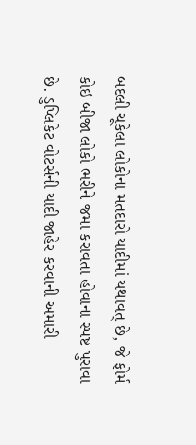બદલી ચૂકેલા લોકોના મતદારો યાદીમાં યથાવત્ છે, જે ફોર્મ કોઇ બીજા લોકો ભરીને જમા કરાવતા હોવાના સ્પષ્ટ પુરાવા છે. ડુપ્લિકેટ વોટર્સની યાદી જાહેર કરવાની અમારી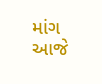માંગ આજે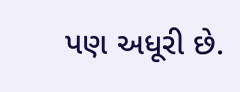પણ અધૂરી છે.